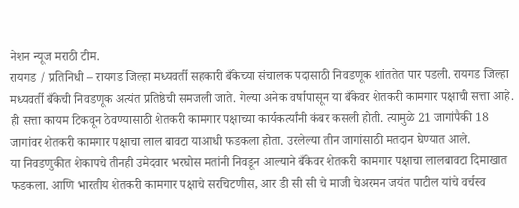नेशन न्यूज मराठी टीम.
रायगड / प्रतिनिधी – रायगड जिल्हा मध्यवर्ती सहकारी बँकेच्या संचालक पदासाठी निवडणूक शांततेत पार पडली. रायगड जिल्हा मध्यवर्ती बँकेची निवडणूक अत्यंत प्रतिष्ठेची समजली जाते. गेल्या अनेक वर्षापासून या बँकेवर शेतकरी कामगार पक्षाची सत्ता आहे. ही सत्ता कायम टिकवून ठेवण्यासाठी शेतकरी कामगार पक्षाच्या कार्यकर्त्यांनी कंबर कसली होती. त्यामुळे 21 जागांपैकी 18 जागांवर शेतकरी कामगार पक्षाचा लाल बावटा याआधी फडकला होता. उरलेल्या तीन जागांसाठी मतदान घेण्यात आले.
या निवडणुकीत शेकापचे तीनही उमेदवार भरघोस मतांनी निवडून आल्याने बँकेवर शेतकरी कामगार पक्षाचा लालबावटा दिमाखात फडकला. आणि भारतीय शेतकरी कामगार पक्षाचे सरचिटणीस, आर डी सी सी चे माजी चेअरमन जयंत पाटील यांचे वर्चस्व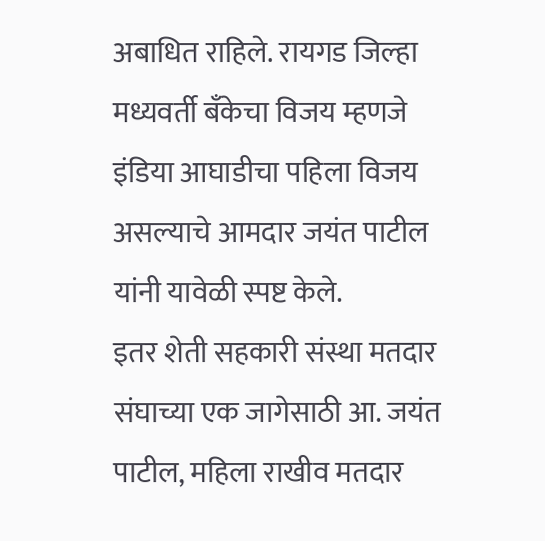अबाधित राहिले. रायगड जिल्हा मध्यवर्ती बँकेचा विजय म्हणजे इंडिया आघाडीचा पहिला विजय असल्याचे आमदार जयंत पाटील यांनी यावेळी स्पष्ट केले.
इतर शेती सहकारी संस्था मतदार संघाच्या एक जागेसाठी आ. जयंत पाटील, महिला राखीव मतदार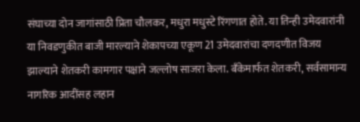संघाच्या दोन जागांसाठी प्रिता चौलकर, मधुरा मधुस्टे रिंगणात होते. या तिन्ही उमेदवारांनी या निवडणुकीत बाजी मारल्याने शेकापच्या एकूण 21 उमेदवारांचा दणदणीत विजय झाल्याने शेतकरी कामगार पक्षाने जल्लोष साजरा केला. बँकेमार्फत शेतकरी, सर्वसामान्य नागरिक आदींसह लहान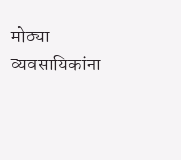मोठ्या व्यवसायिकांना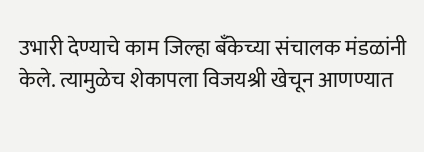उभारी देण्याचे काम जिल्हा बँकेच्या संचालक मंडळांनी केले. त्यामुळेच शेकापला विजयश्री खेचून आणण्यात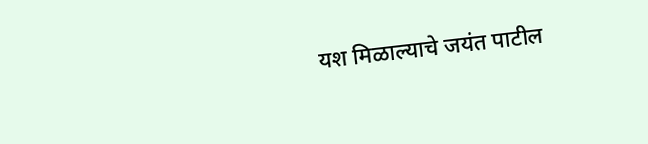यश मिळाल्याचे जयंत पाटील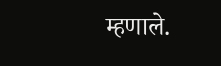म्हणाले.